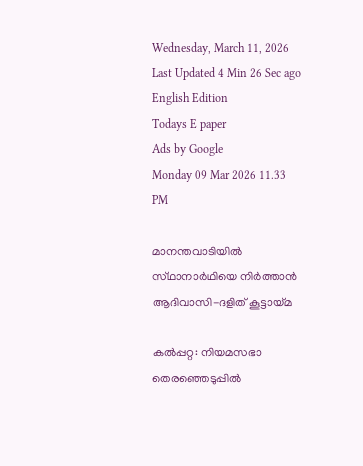Wednesday, March 11, 2026 Last Updated 4 Min 26 Sec ago English Edition
Todays E paper
Ads by Google
Monday 09 Mar 2026 11.33 PM

മാനന്തവാടിയില്‍ സ്‌ഥാനാര്‍ഥിയെ നിര്‍ത്താന്‍ ആദിവാസി-ദളിത്‌ കൂട്ടായ്‌മ

കല്‍പ്പറ്റ: നിയമസഭാ തെരഞ്ഞെടുപ്പില്‍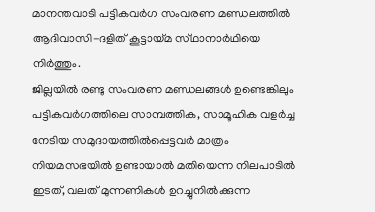മാനന്തവാടി പട്ടികവര്‍ഗ സംവരണ മണ്ഡലത്തില്‍ ആദിവാസി-ദളിത്‌ കൂട്ടായ്‌മ സ്‌ഥാനാര്‍ഥിയെ നിര്‍ത്തും.
ജില്ലയില്‍ രണ്ടു സംവരണ മണ്ഡലങ്ങള്‍ ഉണ്ടെങ്കിലും പട്ടികവര്‍ഗത്തിലെ സാമ്പത്തിക, സാമൂഹിക വളര്‍ച്ച നേടിയ സമുദായത്തില്‍പ്പെട്ടവര്‍ മാത്രം നിയമസഭയില്‍ ഉണ്ടായാല്‍ മതിയെന്ന നിലപാടില്‍ ഇടത്‌, വലത്‌ മുന്നണികള്‍ ഉറച്ചുനില്‍ക്കുന്ന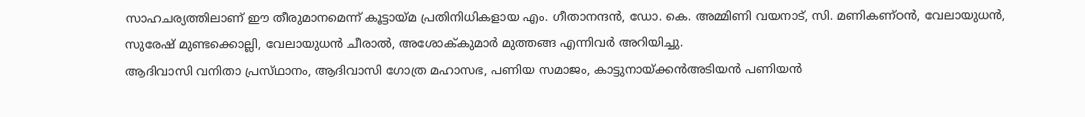സാഹചര്യത്തിലാണ്‌ ഈ തീരുമാനമെന്ന്‌ കൂട്ടായ്‌മ പ്രതിനിധികളായ എം. ഗീതാനന്ദന്‍, ഡോ. കെ. അമ്മിണി വയനാട്‌, സി. മണികണ്‌ഠന്‍, വേലായുധന്‍, സുരേഷ്‌ മുണ്ടക്കൊല്ലി, വേലായുധന്‍ ചീരാല്‍, അശോക്‌കുമാര്‍ മുത്തങ്ങ എന്നിവര്‍ അറിയിച്ചു.
ആദിവാസി വനിതാ പ്രസ്‌ഥാനം, ആദിവാസി ഗോത്ര മഹാസഭ, പണിയ സമാജം, കാട്ടുനായ്‌ക്കന്‍അടിയന്‍ പണിയന്‍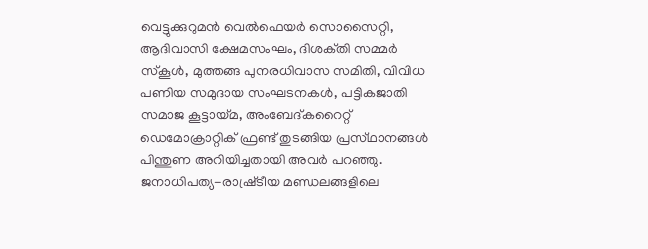വെട്ടുക്കുറുമന്‍ വെല്‍ഫെയര്‍ സൊസൈറ്റി, ആദിവാസി ക്ഷേമസംഘം, ദിശക്‌തി സമ്മര്‍ സ്‌കൂള്‍, മുത്തങ്ങ പുനരധിവാസ സമിതി, വിവിധ പണിയ സമുദായ സംഘടനകള്‍, പട്ടികജാതി സമാജ കൂട്ടായ്‌മ, അംബേദ്‌കറൈറ്റ്‌ ഡെമോക്രാറ്റിക്‌ ഫ്രണ്ട്‌ തുടങ്ങിയ പ്രസ്‌ഥാനങ്ങള്‍ പിന്തുണ അറിയിച്ചതായി അവര്‍ പറഞ്ഞു. ജനാധിപത്യ-രാഷ്ര്‌ടീയ മണ്ഡലങ്ങളിലെ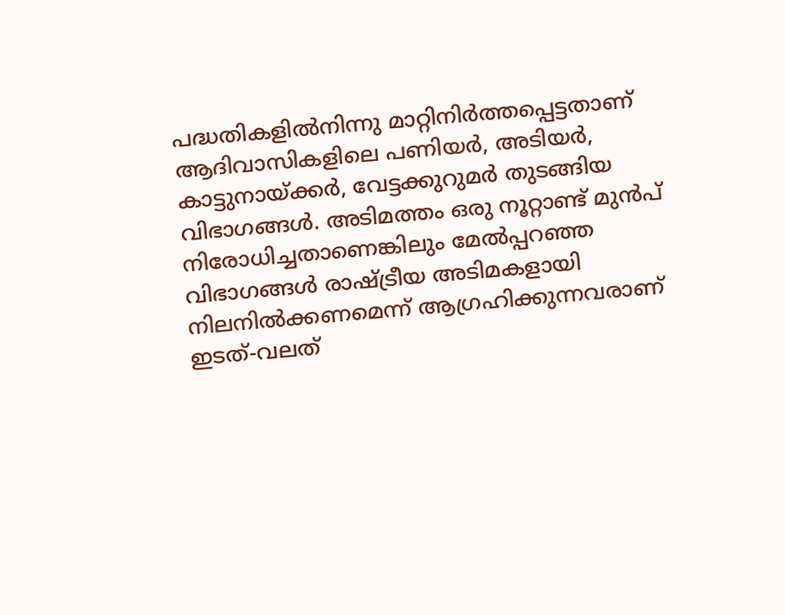പദ്ധതികളില്‍നിന്നു മാറ്റിനിര്‍ത്തപ്പെട്ടതാണ്‌ ആദിവാസികളിലെ പണിയര്‍, അടിയര്‍, കാട്ടുനായ്‌ക്കര്‍, വേട്ടക്കുറുമര്‍ തുടങ്ങിയ വിഭാഗങ്ങള്‍. അടിമത്തം ഒരു നൂറ്റാണ്ട്‌ മുന്‍പ്‌ നിരോധിച്ചതാണെങ്കിലും മേല്‍പ്പറഞ്ഞ വിഭാഗങ്ങള്‍ രാഷ്‌ട്രീയ അടിമകളായി നിലനില്‍ക്കണമെന്ന്‌ ആഗ്രഹിക്കുന്നവരാണ്‌ ഇടത്‌-വലത്‌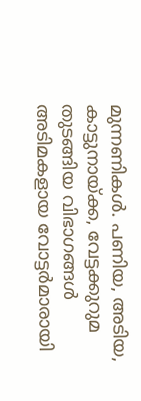മുന്നണികള്‍. പണിയ, അടിയ, കാട്ടുനായ്‌ക്ക, വേട്ടക്കുറുമ തുടങ്ങിയ വിഭാഗങ്ങള്‍ അടിമകളായ വോട്ടര്‍മാരായി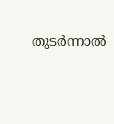തുടര്‍ന്നാല്‍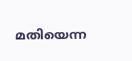മതിയെന്ന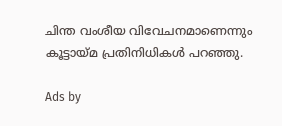ചിന്ത വംശീയ വിവേചനമാണെന്നും കൂട്ടായ്‌മ പ്രതിനിധികള്‍ പറഞ്ഞു.

Ads by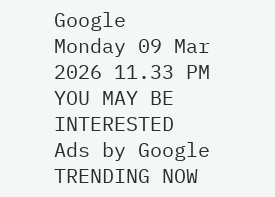Google
Monday 09 Mar 2026 11.33 PM
YOU MAY BE INTERESTED
Ads by Google
TRENDING NOW